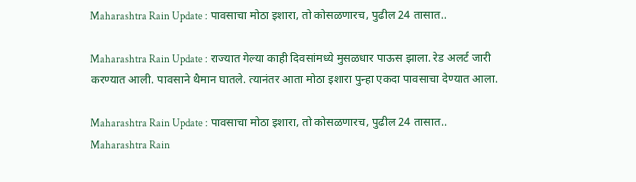Maharashtra Rain Update : पावसाचा मोठा इशारा, तो कोसळणारच, पुढील 24 तासात..

Maharashtra Rain Update : राज्यात गेल्या काही दिवसांमध्ये मुसळधार पाऊस झाला. रेड अलर्ट जारी करण्यात आली. पावसाने थैमान घातले. त्यानंतर आता मोठा इशारा पुन्हा एकदा पावसाचा देण्यात आला.

Maharashtra Rain Update : पावसाचा मोठा इशारा, तो कोसळणारच, पुढील 24 तासात..
Maharashtra Rain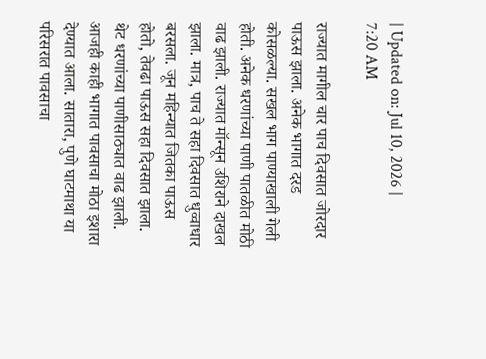| Updated on: Jul 10, 2026 | 7:20 AM

राज्यात मागील चार पाच दिवसात जोरदार पाऊस झाला. अनेक भागात दरड कोसळल्या. सखल भाग पाण्याखाली गेली होती. अनेक धरणांच्या पाणी पातळीत मोठी वाढ झाली. राज्यात मॉन्सून उशिराने दाखल झाला. मात्र, पाच ते सहा दिवसात धुव्वाधार बरसला. जून महिन्यात जितका पाऊस होतो, तेवढा पाऊस सहा दिवसात झाला. थेट धरणांच्या पाणीसाठ्यात वाढ झाली. आजही काही भागात पावसाचा मोठा इशारा देण्यात आला. सातारा, पुणे घाटमाथा या परिसरात पावसाचा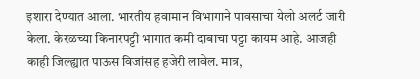इशारा देण्यात आला. भारतीय हवामान विभागाने पावसाचा येलो अलर्ट जारी केला. केरळच्या किनारपट्टी भागात कमी दाबाचा पट्टा कायम आहे. आजही काही जिल्ह्यात पाऊस विजांसह हजेरी लावेल. मात्र,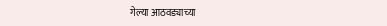गेल्या आठवड्याच्या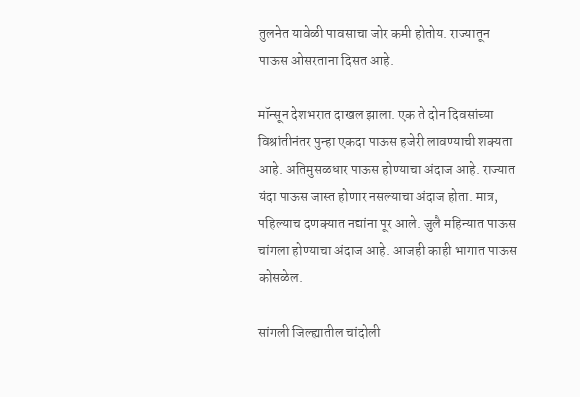तुलनेत यावेळी पावसाचा जोर कमी होतोय. राज्यातून पाऊस ओसरताना दिसत आहे.

मॉन्सून देशभरात दाखल झाला. एक ते दोन दिवसांच्या विश्रांतीनंतर पुन्हा एकदा पाऊस हजेरी लावण्याची शक्यता आहे. अतिमुसळधार पाऊस होण्याचा अंदाज आहे. राज्यात यंदा पाऊस जास्त होणार नसल्याचा अंदाज होता. मात्र, पहिल्याच दणक्यात नद्यांना पूर आले. जुलै महिन्यात पाऊस चांगला होण्याचा अंदाज आहे. आजही काही भागात पाऊस कोसळेल.

सांगली जिल्ह्यातील चांदोली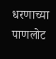धरणाच्या पाणलोट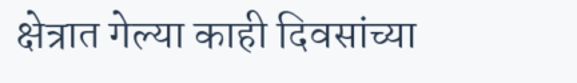क्षेत्रात गेल्या काही दिवसांच्या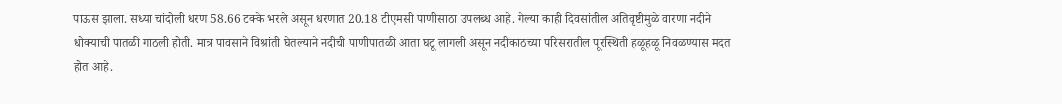पाऊस झाला. सध्या चांदोली धरण 58.66 टक्के भरले असून धरणात 20.18 टीएमसी पाणीसाठा उपलब्ध आहे. गेल्या काही दिवसांतील अतिवृष्टीमुळे वारणा नदीने धोक्याची पातळी गाठली होती. मात्र पावसाने विश्रांती घेतल्याने नदीची पाणीपातळी आता घटू लागली असून नदीकाठच्या परिसरातील पूरस्थिती हळूहळू निवळण्यास मदत होत आहे.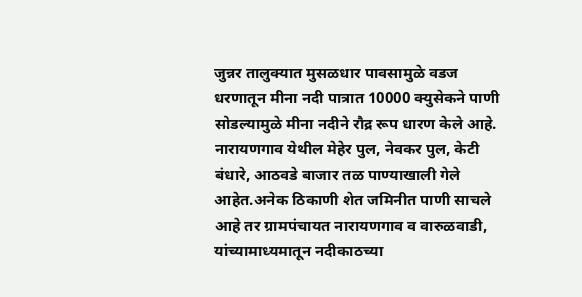जुन्नर तालुक्यात मुसळधार पावसामुळे वडज धरणातून मीना नदी पात्रात 10000 क्युसेकने पाणी सोडल्यामुळे मीना नदीने रौद्र रूप धारण केले आहे. नारायणगाव येथील मेहेर पुल, नेवकर पुल, केटी बंधारे, आठवडे बाजार तळ पाण्याखाली गेले आहेत.अनेक ठिकाणी शेत जमिनीत पाणी साचले आहे तर ग्रामपंचायत नारायणगाव व वारुळवाडी, यांच्यामाध्यमातून नदीकाठच्या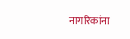नागरिकांना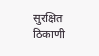सुरक्षित ठिकाणी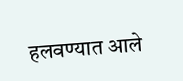हलवण्यात आले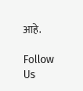आहे.

Follow Us